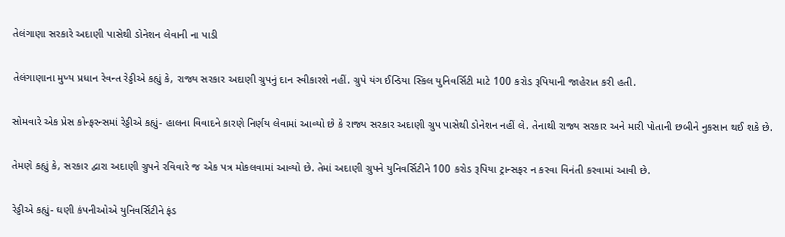તેલંગાણા સરકારે અદાણી પાસેથી ડોનેશન લેવાની ના પાડી

તેલંગાણાના મુખ્ય પ્રધાન રેવન્ત રેડ્ડીએ કહ્યું કે, રાજ્ય સરકાર અદાણી ગ્રુપનું દાન સ્વીકારશે નહીં. ગ્રુપે યંગ ઈન્ડિયા સ્કિલ યુનિવર્સિટી માટે 100 કરોડ રૂપિયાની જાહેરાત કરી હતી.

સોમવારે એક પ્રેસ કોન્ફરન્સમાં રેડ્ડીએ કહ્યું- હાલના વિવાદને કારણે નિર્ણય લેવામાં આવ્યો છે કે રાજ્ય સરકાર અદાણી ગ્રુપ પાસેથી ડોનેશન નહીં લે. તેનાથી રાજ્ય સરકાર અને મારી પોતાની છબીને નુકસાન થઈ શકે છે.

તેમણે કહ્યું કે, સરકાર દ્વારા અદાણી ગ્રુપને રવિવારે જ એક પત્ર મોકલવામાં આવ્યો છે. તેમાં અદાણી ગ્રુપને યુનિવર્સિટીને 100 કરોડ રૂપિયા ટ્રાન્સફર ન કરવા વિનંતી કરવામાં આવી છે.

રેડ્ડીએ કહ્યું- ઘણી કંપનીઓએ યુનિવર્સિટીને ફંડ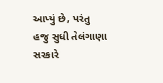આપ્યું છે, પરંતુ હજુ સુધી તેલંગાણા સરકારે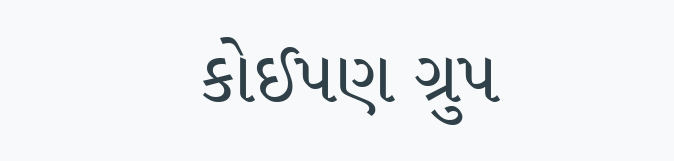કોઈપણ ગ્રુપ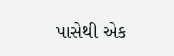પાસેથી એક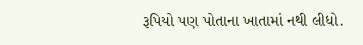રૂપિયો પણ પોતાના ખાતામાં નથી લીધો.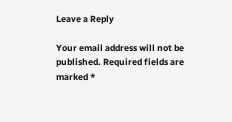Leave a Reply

Your email address will not be published. Required fields are marked *